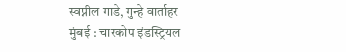स्वप्नील गाडे, गुन्हे वार्ताहर
मुंबई : चारकोप इंडस्ट्रियल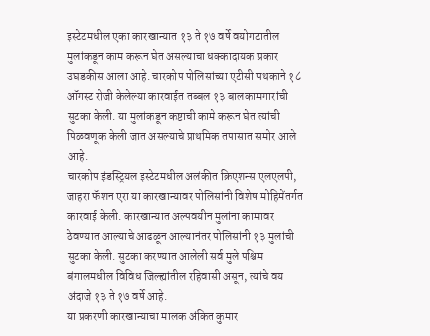इस्टेटमधील एका कारखान्यात १३ ते १७ वर्षे वयोगटातील मुलांकडून काम करून घेत असल्याचा धक्कादायक प्रकार उघडकीस आला आहे. चारकोप पोलिसांच्या एटीसी पथकाने १८ ऑगस्ट रोजी केलेल्या कारवाईत तब्बल १३ बालकामगारांची सुटका केली. या मुलांकडून कष्टाची कामे करून घेत त्यांची पिळवणूक केली जात असल्याचे प्राथमिक तपासात समोर आले आहे.
चारकोप इंडस्ट्रियल इस्टेटमधील अलंकीत क्रिएशन्स एलएलपी, जाहरा फॅशन एरा या कारखान्यावर पोलिसांनी विशेष मोहिमेंतर्गत कारवाई केली. कारखान्यात अल्पवयीन मुलांना कामावर ठेवण्यात आल्याचे आढळून आल्यानंतर पोलिसांनी १३ मुलांची सुटका केली. सुटका करण्यात आलेली सर्व मुले पश्चिम बंगालमधील विविध जिल्ह्यांतील रहिवासी असून, त्यांचे वय अंदाजे १३ ते १७ वर्षे आहे.
या प्रकरणी कारखान्याचा मालक अंकित कुमार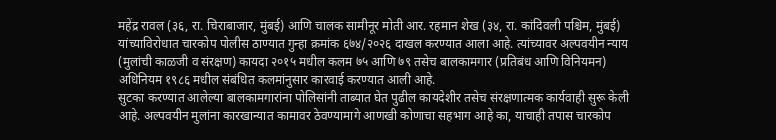महेंद्र रावल (३६, रा. चिराबाजार, मुंबई) आणि चालक सामीनूर मोती आर. रहमान शेख (३४, रा. कांदिवली पश्चिम, मुंबई) यांच्याविरोधात चारकोप पोलीस ठाण्यात गुन्हा क्रमांक ६७४/२०२६ दाखल करण्यात आला आहे. त्यांच्यावर अल्पवयीन न्याय (मुलांची काळजी व संरक्षण) कायदा २०१५ मधील कलम ७५ आणि ७९ तसेच बालकामगार (प्रतिबंध आणि विनियमन) अधिनियम १९८६ मधील संबंधित कलमांनुसार कारवाई करण्यात आली आहे.
सुटका करण्यात आलेल्या बालकामगारांना पोलिसांनी ताब्यात घेत पुढील कायदेशीर तसेच संरक्षणात्मक कार्यवाही सुरू केली आहे. अल्पवयीन मुलांना कारखान्यात कामावर ठेवण्यामागे आणखी कोणाचा सहभाग आहे का, याचाही तपास चारकोप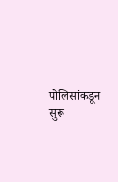पोलिसांकडून सुरू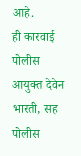आहे.
ही कारवाई पोलीस आयुक्त देवेन भारती, सह पोलीस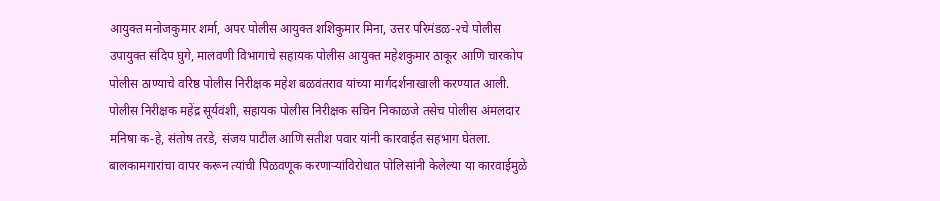आयुक्त मनोजकुमार शर्मा, अपर पोलीस आयुक्त शशिकुमार मिना, उत्तर परिमंडळ-२चे पोलीस उपायुक्त संदिप घुगे, मालवणी विभागाचे सहायक पोलीस आयुक्त महेशकुमार ठाकूर आणि चारकोप पोलीस ठाण्याचे वरिष्ठ पोलीस निरीक्षक महेश बळवंतराव यांच्या मार्गदर्शनाखाली करण्यात आली. पोलीस निरीक्षक महेंद्र सूर्यवंशी, सहायक पोलीस निरीक्षक सचिन निकाळजे तसेच पोलीस अंमलदार मनिषा क-हे, संतोष तरडे, संजय पाटील आणि सतीश पवार यांनी कारवाईत सहभाग घेतला. बालकामगारांचा वापर करून त्यांची पिळवणूक करणाऱ्यांविरोधात पोलिसांनी केलेल्या या कारवाईमुळे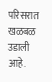परिसरात खळबळ उडाली आहे.